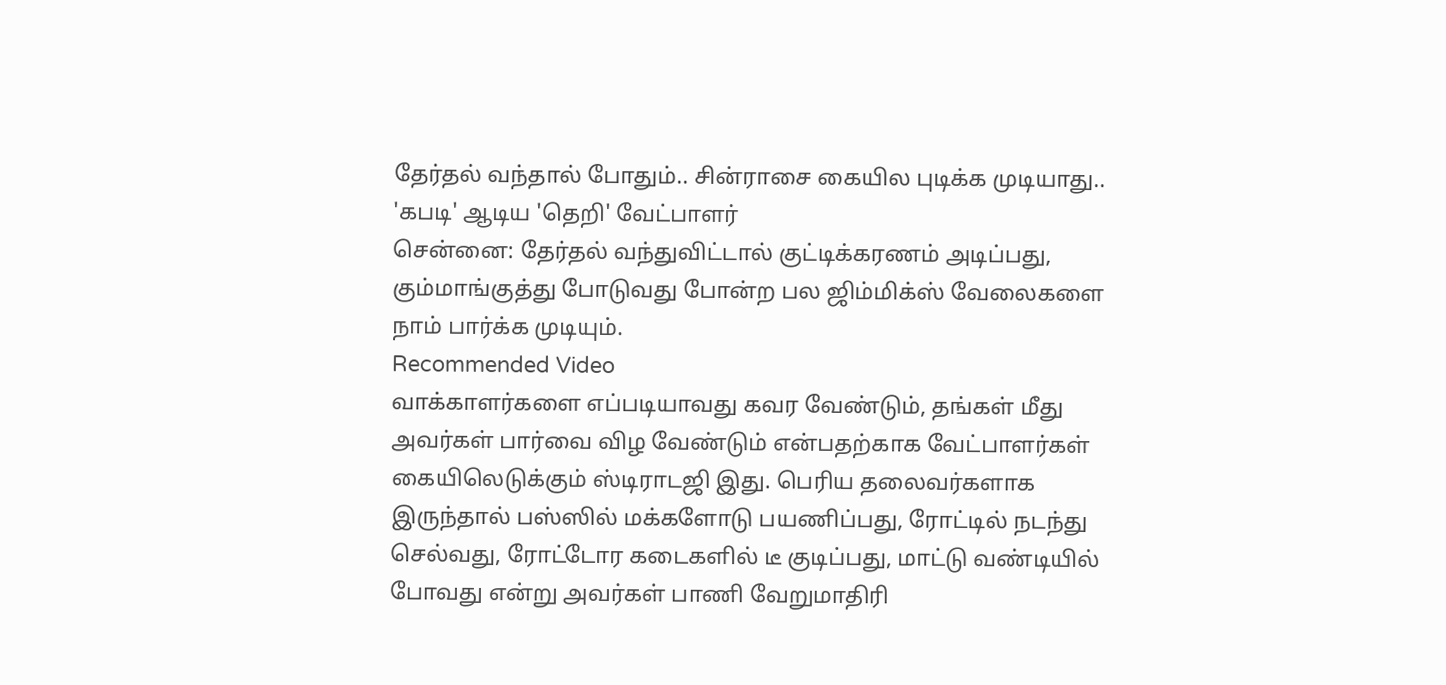தேர்தல் வந்தால் போதும்.. சின்ராசை கையில புடிக்க முடியாது.. 'கபடி' ஆடிய 'தெறி' வேட்பாளர்
சென்னை: தேர்தல் வந்துவிட்டால் குட்டிக்கரணம் அடிப்பது, கும்மாங்குத்து போடுவது போன்ற பல ஜிம்மிக்ஸ் வேலைகளை நாம் பார்க்க முடியும்.
Recommended Video
வாக்காளர்களை எப்படியாவது கவர வேண்டும், தங்கள் மீது அவர்கள் பார்வை விழ வேண்டும் என்பதற்காக வேட்பாளர்கள் கையிலெடுக்கும் ஸ்டிராடஜி இது. பெரிய தலைவர்களாக இருந்தால் பஸ்ஸில் மக்களோடு பயணிப்பது, ரோட்டில் நடந்து செல்வது, ரோட்டோர கடைகளில் டீ குடிப்பது, மாட்டு வண்டியில் போவது என்று அவர்கள் பாணி வேறுமாதிரி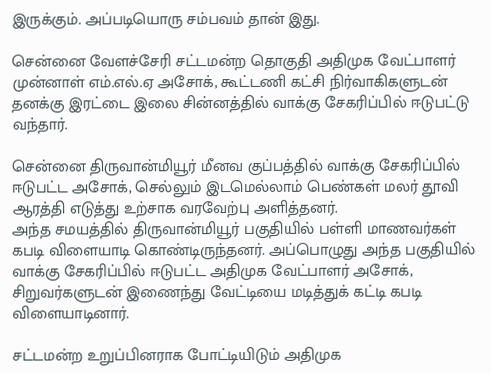இருக்கும். அப்படியொரு சம்பவம் தான் இது.

சென்னை வேளச்சேரி சட்டமன்ற தொகுதி அதிமுக வேட்பாளர் முன்னாள் எம்.எல்.ஏ அசோக், கூட்டணி கட்சி நிர்வாகிகளுடன் தனக்கு இரட்டை இலை சின்னத்தில் வாக்கு சேகரிப்பில் ஈடுபட்டு வந்தார்.

சென்னை திருவான்மியூர் மீனவ குப்பத்தில் வாக்கு சேகரிப்பில் ஈடுபட்ட அசோக், செல்லும் இடமெல்லாம் பெண்கள் மலர் தூவி ஆரத்தி எடுத்து உற்சாக வரவேற்பு அளித்தனர்.
அந்த சமயத்தில் திருவான்மியூர் பகுதியில் பள்ளி மாணவர்கள் கபடி விளையாடி கொண்டிருந்தனர். அப்பொழுது அந்த பகுதியில் வாக்கு சேகரிப்பில் ஈடுபட்ட அதிமுக வேட்பாளர் அசோக், சிறுவர்களுடன் இணைந்து வேட்டியை மடித்துக் கட்டி கபடி விளையாடினார்.

சட்டமன்ற உறுப்பினராக போட்டியிடும் அதிமுக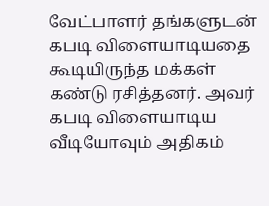வேட்பாளர் தங்களுடன் கபடி விளையாடியதை கூடியிருந்த மக்கள் கண்டு ரசித்தனர். அவர் கபடி விளையாடிய வீடியோவும் அதிகம்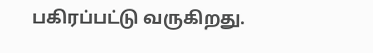பகிரப்பட்டு வருகிறது.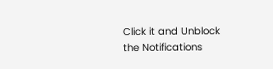Click it and Unblock the Notifications